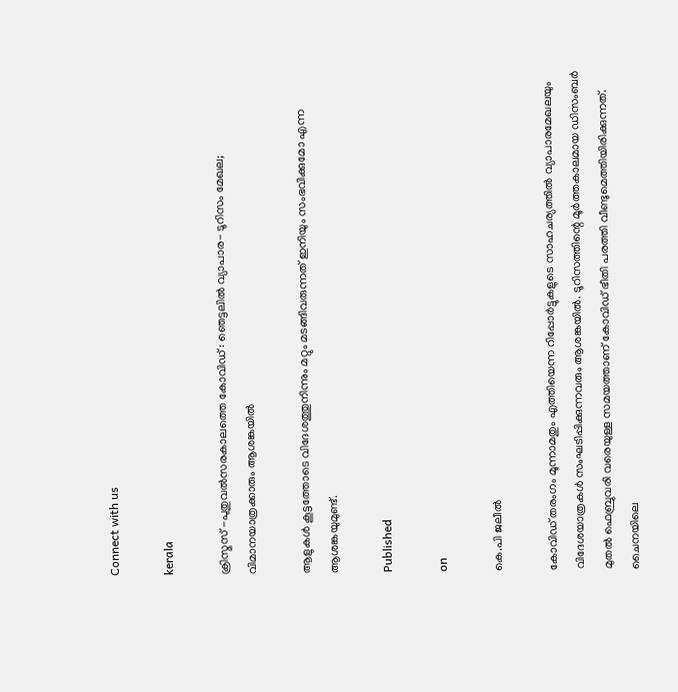Connect with us

kerala

ക്രിസ്മസ് -പുതുവല്‍സരകാലത്തെ കോവിഡ് : ഞെട്ടലില്‍ വ്യാപാര- ടൂറിസം മേഖല; വിമാനയാത്രക്കാരും ആശങ്കയില്‍

ആളുകള്‍ കൂട്ടത്തോടെ വിദേശത്തുനിന്നും മറ്റും മടങ്ങിവരുന്നത് ഇനിയും സംഭവിക്കുമോ എന്ന ആശങ്കയുമുണ്ട്.

Published

on

കെ.പി ജലീല്‍

കോവിഡ് തരംഗം മൂന്നാമതും എത്തിയെന്ന റിപ്പോര്‍ട്ടുകളുടെ സാഹചര്യത്തില്‍ വ്യാപാരമേഖലയും വിദേശയാത്രകള്‍ സംഘടിപ്പിക്കുന്നവരും ആശങ്കയില്‍. ടൂറിസത്തിന്റെ മൂര്‍ത്തകാലമായ ഡിസംബര്‍ മുതല്‍ ഫെബ്രുവരി വരെയുള്ള സമയത്താണ് കോവിഡ് ഭീതി പരത്തി വീണ്ടുമെത്തിയിരിക്കുന്നത്. ചൈനയിലെ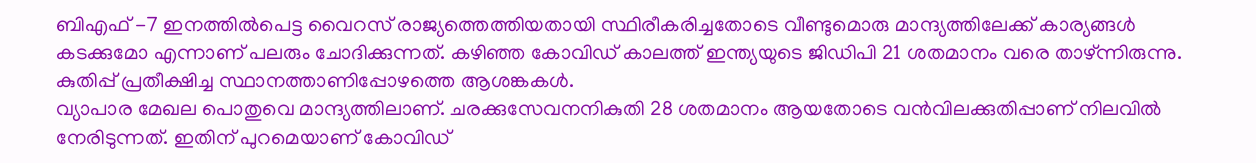ബിഎഫ് -7 ഇനത്തില്‍പെട്ട വൈറസ് രാജ്യത്തെത്തിയതായി സ്ഥിരീകരിച്ചതോടെ വീണ്ടുമൊരു മാന്ദ്യത്തിലേക്ക് കാര്യങ്ങള്‍ കടക്കുമോ എന്നാണ് പലരും ചോദിക്കുന്നത്. കഴിഞ്ഞ കോവിഡ് കാലത്ത് ഇന്ത്യയുടെ ജിഡിപി 21 ശതമാനം വരെ താഴ്ന്നിരുന്നു. കുതിപ്പ് പ്രതീക്ഷിച്ച സ്ഥാനത്താണിപ്പോഴത്തെ ആശങ്കകള്‍.
വ്യാപാര മേഖല പൊതുവെ മാന്ദ്യത്തിലാണ്. ചരക്കുസേവനനികുതി 28 ശതമാനം ആയതോടെ വന്‍വിലക്കുതിപ്പാണ് നിലവില്‍ നേരിടുന്നത്. ഇതിന് പുറമെയാണ് കോവിഡ്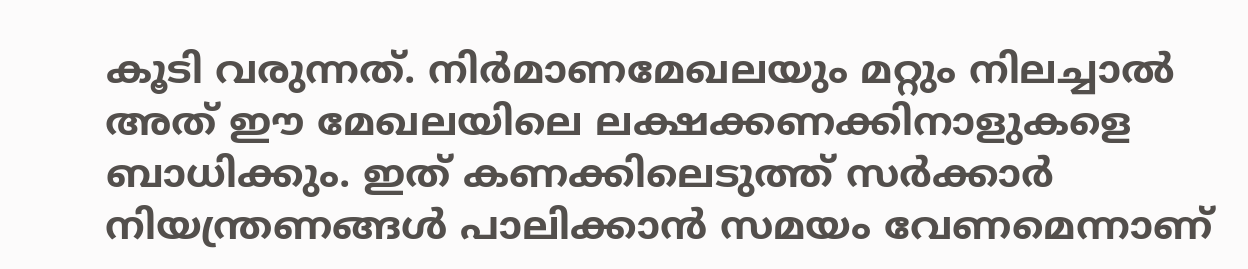കൂടി വരുന്നത്. നിര്‍മാണമേഖലയും മറ്റും നിലച്ചാല്‍ അത് ഈ മേഖലയിലെ ലക്ഷക്കണക്കിനാളുകളെ ബാധിക്കും. ഇത് കണക്കിലെടുത്ത് സര്‍ക്കാര്‍ നിയന്ത്രണങ്ങള്‍ പാലിക്കാന്‍ സമയം വേണമെന്നാണ്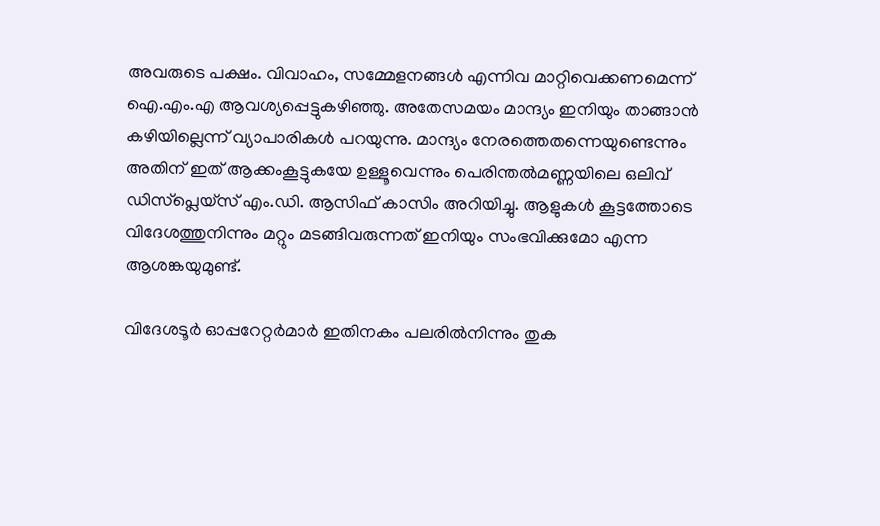അവരുടെ പക്ഷം. വിവാഹം, സമ്മേളനങ്ങള്‍ എന്നിവ മാറ്റിവെക്കണമെന്ന് ഐ.എം.എ ആവശ്യപ്പെട്ടുകഴിഞ്ഞു. അതേസമയം മാന്ദ്യം ഇനിയും താങ്ങാന്‍ കഴിയില്ലെന്ന് വ്യാപാരികള്‍ പറയുന്നു. മാന്ദ്യം നേരത്തെതന്നെയുണ്ടെന്നും അതിന് ഇത് ആക്കംകൂട്ടുകയേ ഉള്ളൂവെന്നും പെരിന്തല്‍മണ്ണയിലെ ഒലിവ് ഡിസ്‌പ്ലെയ്‌സ് എം.ഡി. ആസിഫ് കാസിം അറിയിച്ചു. ആളുകള്‍ കൂട്ടത്തോടെ വിദേശത്തുനിന്നും മറ്റും മടങ്ങിവരുന്നത് ഇനിയും സംഭവിക്കുമോ എന്ന ആശങ്കയുമുണ്ട്.

വിദേശടൂര്‍ ഓപ്പറേറ്റര്‍മാര്‍ ഇതിനകം പലരില്‍നിന്നും തുക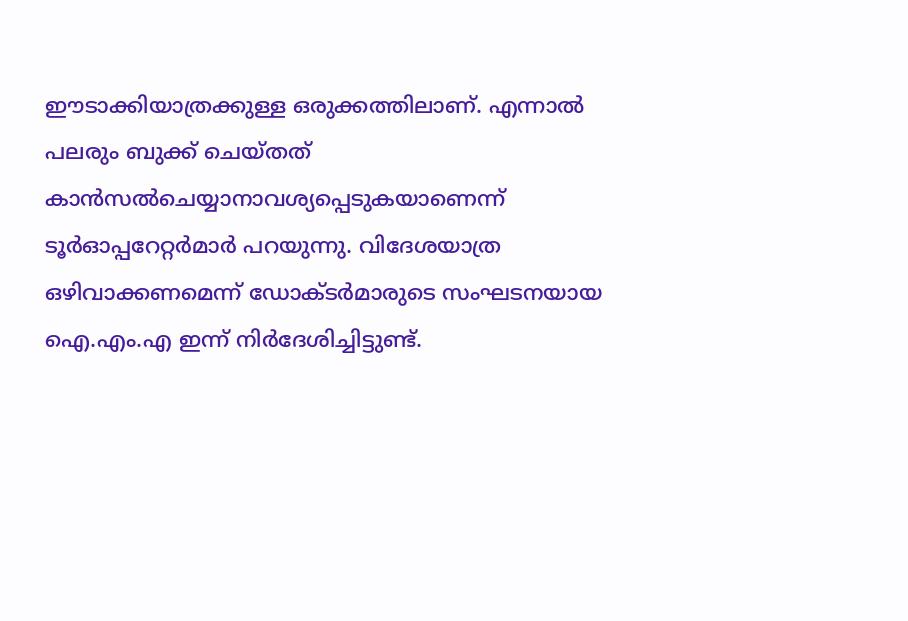ഈടാക്കിയാത്രക്കുള്ള ഒരുക്കത്തിലാണ്. എന്നാല്‍ പലരും ബുക്ക് ചെയ്തത് കാന്‍സല്‍ചെയ്യാനാവശ്യപ്പെടുകയാണെന്ന് ടൂര്‍ഓപ്പറേറ്റര്‍മാര്‍ പറയുന്നു. വിദേശയാത്ര ഒഴിവാക്കണമെന്ന് ഡോക്ടര്‍മാരുടെ സംഘടനയായ ഐ.എം.എ ഇന്ന് നിര്‍ദേശിച്ചിട്ടുണ്ട്.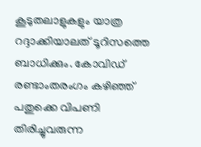കൂടുതലാളുകളും യാത്ര റദ്ദാക്കിയാലത് ടൂറിസത്തെ ബാധിക്കും. കോവിഡ് രണ്ടാംതരംഗം കഴിഞ്ഞ് പതുക്കെ വിപണി തിരിച്ചുവരുന്ന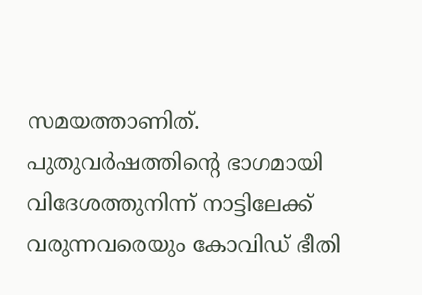സമയത്താണിത്. പുതുവര്‍ഷത്തിന്റെ ഭാഗമായി വിദേശത്തുനിന്ന് നാട്ടിലേക്ക് വരുന്നവരെയും കോവിഡ് ഭീതി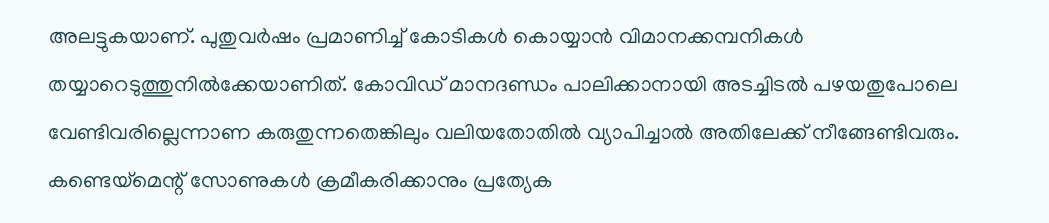അലട്ടുകയാണ്. പുതുവര്‍ഷം പ്രമാണിച്ച് കോടികള്‍ കൊയ്യാന്‍ വിമാനക്കമ്പനികള്‍ തയ്യാറെടുത്തുനില്‍ക്കേയാണിത്. കോവിഡ് മാനദണ്ഡം പാലിക്കാനായി അടച്ചിടല്‍ പഴയതുപോലെ വേണ്ടിവരില്ലെന്നാണ കരുതുന്നതെങ്കിലും വലിയതോതില്‍ വ്യാപിച്ചാല്‍ അതിലേക്ക് നീങ്ങേണ്ടിവരും. കണ്ടെയ്‌മെന്റ് സോണുകള്‍ ക്രമീകരിക്കാനും പ്രത്യേക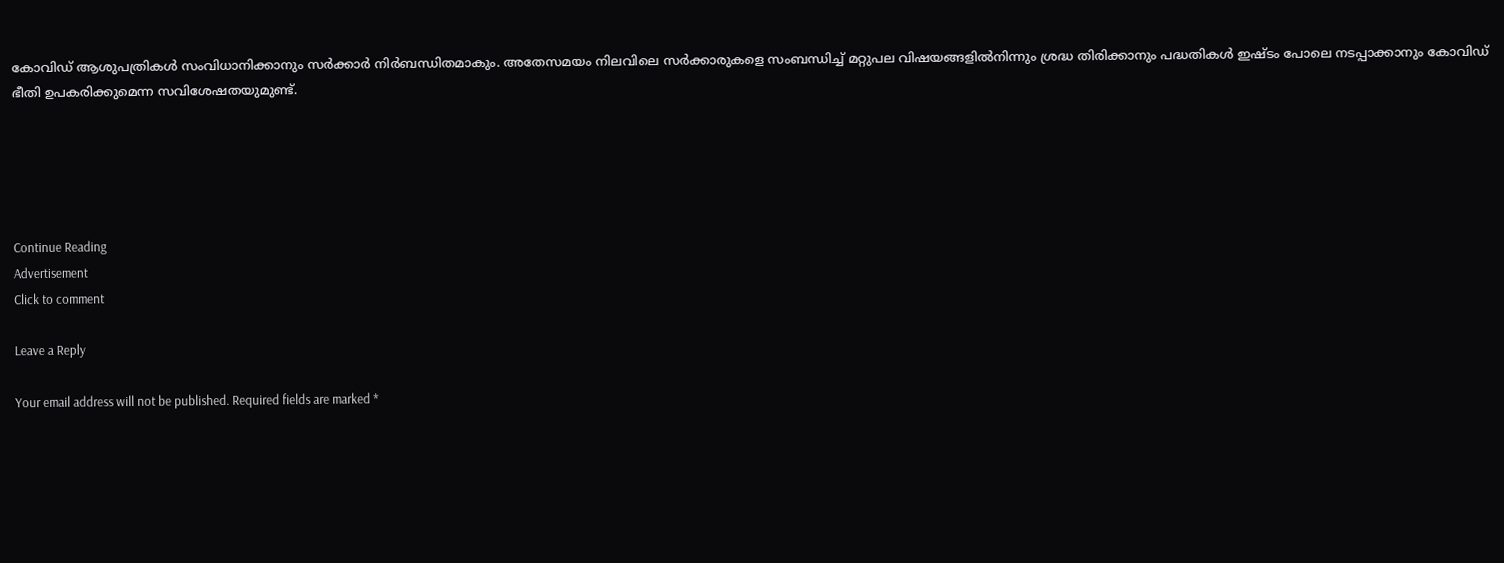കോവിഡ് ആശുപത്രികള്‍ സംവിധാനിക്കാനും സര്‍ക്കാര്‍ നിര്‍ബന്ധിതമാകും. അതേസമയം നിലവിലെ സര്‍ക്കാരുകളെ സംബന്ധിച്ച് മറ്റുപല വിഷയങ്ങളില്‍നിന്നും ശ്രദ്ധ തിരിക്കാനും പദ്ധതികള്‍ ഇഷ്ടം പോലെ നടപ്പാക്കാനും കോവിഡ് ഭീതി ഉപകരിക്കുമെന്ന സവിശേഷതയുമുണ്ട്.





Continue Reading
Advertisement
Click to comment

Leave a Reply

Your email address will not be published. Required fields are marked *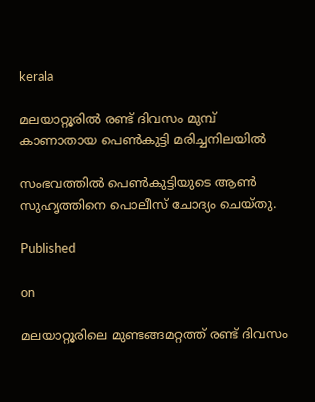kerala

മലയാറ്റൂരില്‍ രണ്ട് ദിവസം മുമ്പ് കാണാതായ പെണ്‍കുട്ടി മരിച്ചനിലയില്‍

സംഭവത്തില്‍ പെണ്‍കുട്ടിയുടെ ആണ്‍ സുഹൃത്തിനെ പൊലീസ് ചോദ്യം ചെയ്തു.

Published

on

മലയാറ്റൂരിലെ മുണ്ടങ്ങമറ്റത്ത് രണ്ട് ദിവസം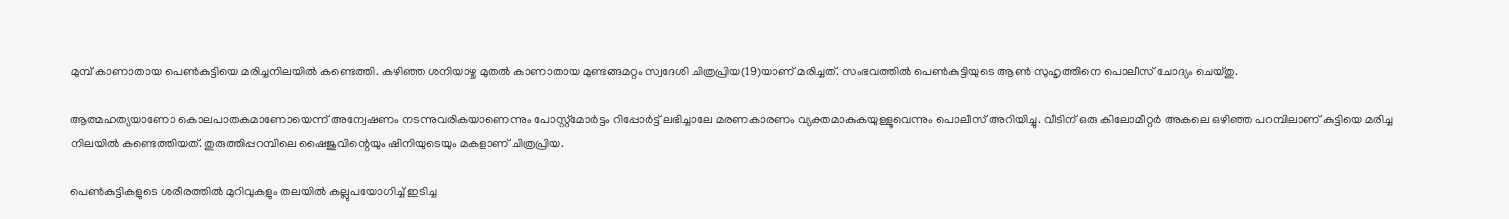മുമ്പ് കാണാതായ പെണ്‍കുട്ടിയെ മരിച്ചനിലയില്‍ കണ്ടെത്തി. കഴിഞ്ഞ ശനിയാഴ്ച മുതല്‍ കാണാതായ മുണ്ടങ്ങമറ്റം സ്വദേശി ചിത്രപ്രിയ(19)യാണ് മരിച്ചത്. സംഭവത്തില്‍ പെണ്‍കുട്ടിയുടെ ആണ്‍ സുഹൃത്തിനെ പൊലീസ് ചോദ്യം ചെയ്തു.

ആത്മഹത്യയാണോ കൊലപാതകമാണോയെന്ന് അന്വേഷണം നടന്നുവരികയാണെന്നും പോസ്റ്റ്‌മോര്‍ട്ടം റിപ്പോര്‍ട്ട് ലഭിച്ചാലേ മരണകാരണം വ്യക്തമാകുകയുള്ളൂവെന്നും പൊലീസ് അറിയിച്ചു. വീടിന് ഒരു കിലോമീറ്റര്‍ അകലെ ഒഴിഞ്ഞ പറമ്പിലാണ് കുട്ടിയെ മരിച്ച നിലയില്‍ കണ്ടെത്തിയത്. തുരുത്തിപ്പറമ്പിലെ ഷൈജുവിന്റെയും ഷിനിയുടെയും മകളാണ് ചിത്രപ്രിയ.

പെണ്‍കുട്ടികളുടെ ശരീരത്തില്‍ മുറിവുകളും തലയില്‍ കല്ലുപയോഗിച്ച് ഇടിച്ച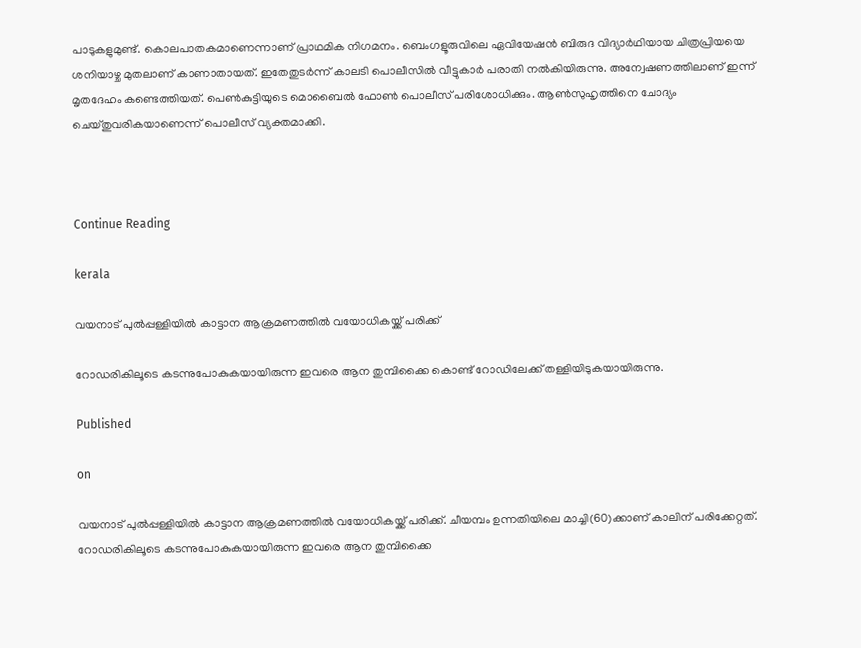പാടുകളുമുണ്ട്. കൊലപാതകമാണെന്നാണ് പ്രാഥമിക നിഗമനം. ബെംഗളൂരുവിലെ ഏവിയേഷന്‍ ബിരുദ വിദ്യാര്‍ഥിയായ ചിത്രപ്രിയയെ ശനിയാഴ്ച മുതലാണ് കാണാതായത്. ഇതേതുടര്‍ന്ന് കാലടി പൊലീസില്‍ വീട്ടുകാര്‍ പരാതി നല്‍കിയിരുന്നു. അന്വേഷണത്തിലാണ് ഇന്ന് മൃതദേഹം കണ്ടെത്തിയത്. പെണ്‍കുട്ടിയുടെ മൊബൈല്‍ ഫോണ്‍ പൊലീസ് പരിശോധിക്കും. ആണ്‍സുഹൃത്തിനെ ചോദ്യം ചെയ്തുവരികയാണെന്ന് പൊലീസ് വ്യക്തമാക്കി.



Continue Reading

kerala

വയനാട് പുല്‍പ്പള്ളിയില്‍ കാട്ടാന ആക്രമണത്തില്‍ വയോധികയ്ക്ക് പരിക്ക്

റോഡരികിലൂടെ കടന്നുപോകുകയായിരുന്ന ഇവരെ ആന തുമ്പിക്കൈ കൊണ്ട് റോഡിലേക്ക് തള്ളിയിടുകയായിരുന്നു.

Published

on

വയനാട് പുല്‍പ്പള്ളിയില്‍ കാട്ടാന ആക്രമണത്തില്‍ വയോധികയ്ക്ക് പരിക്ക്. ചീയമ്പം ഉന്നതിയിലെ മാച്ചി(60)ക്കാണ് കാലിന് പരിക്കേറ്റത്. റോഡരികിലൂടെ കടന്നുപോകുകയായിരുന്ന ഇവരെ ആന തുമ്പിക്കൈ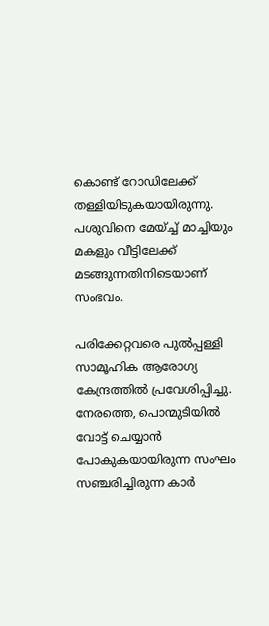കൊണ്ട് റോഡിലേക്ക് തള്ളിയിടുകയായിരുന്നു. പശുവിനെ മേയ്ച്ച് മാച്ചിയും മകളും വീട്ടിലേക്ക് മടങ്ങുന്നതിനിടെയാണ് സംഭവം.

പരിക്കേറ്റവരെ പുല്‍പ്പള്ളി സാമൂഹിക ആരോഗ്യ കേന്ദ്രത്തില്‍ പ്രവേശിപ്പിച്ചു. നേരത്തെ, പൊന്മുടിയില്‍ വോട്ട് ചെയ്യാന്‍ പോകുകയായിരുന്ന സംഘം സഞ്ചരിച്ചിരുന്ന കാര്‍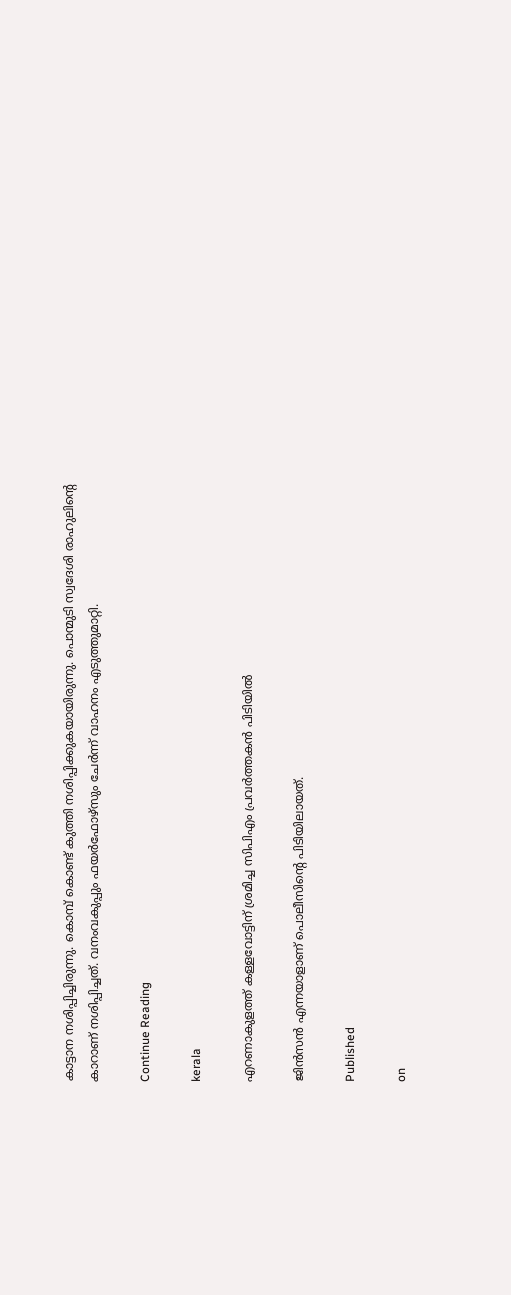കാട്ടാന നശിപ്പിച്ചിരുന്നു. കൊമ്പ് കൊണ്ട് കുത്തി നശിപ്പിക്കുകയായിരുന്നു. പൊന്മുടി സ്വദേശി രാഹുലിന്റെ കാറാണ് നശിപ്പിച്ചത്. വനംവകുപ്പും ഫയര്‍ഫോഴ്‌സും ചേര്‍ന്ന് വാഹനം എടുത്തുമാറ്റി.

Continue Reading

kerala

എറണാകുളത്ത് കള്ളവോട്ടിന് ശ്രമിച്ച സിപിഎം പ്രവര്‍ത്തകന്‍ പിടിയില്‍

ജിന്‍സന്‍ എന്നയാളാണ് പൊലീസിന്റെ പിടിയിലായത്.

Published

on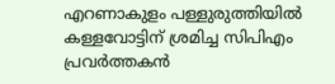എറണാകുളം പള്ളുരുത്തിയില്‍ കള്ളവോട്ടിന് ശ്രമിച്ച സിപിഎം പ്രവര്‍ത്തകന്‍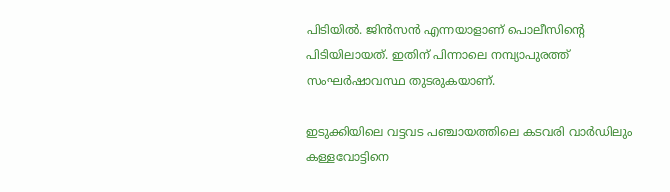പിടിയില്‍. ജിന്‍സന്‍ എന്നയാളാണ് പൊലീസിന്റെ പിടിയിലായത്. ഇതിന് പിന്നാലെ നമ്പ്യാപുരത്ത് സംഘര്‍ഷാവസ്ഥ തുടരുകയാണ്.

ഇടുക്കിയിലെ വട്ടവട പഞ്ചായത്തിലെ കടവരി വാര്‍ഡിലും കള്ളവോട്ടിനെ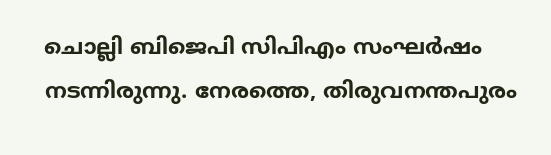ചൊല്ലി ബിജെപി സിപിഎം സംഘര്‍ഷം നടന്നിരുന്നു. നേരത്തെ, തിരുവനന്തപുരം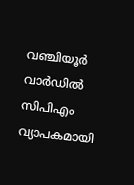വഞ്ചിയൂര്‍ വാര്‍ഡില്‍ സിപിഎം വ്യാപകമായി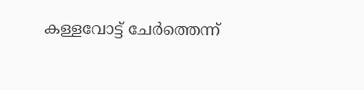കള്ളവോട്ട് ചേര്‍ത്തെന്ന്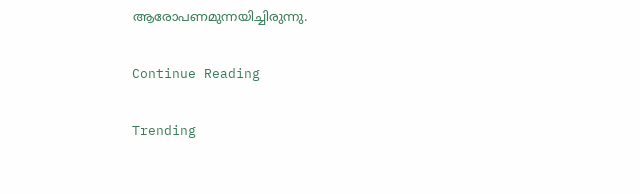ആരോപണമുന്നയിച്ചിരുന്നു.

Continue Reading

Trending